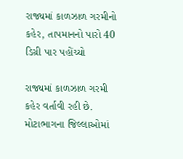રાજ્યમાં કાળઝાળ ગરમીનો કહેર, તાપમાનનો પારો 40 ડિગ્રી પાર પહોંચ્યો

રાજ્યમાં કાળઝાળ ગરમી કહેર વર્તાવી રહી છે. મોટાભાગના જિલ્લાઓમાં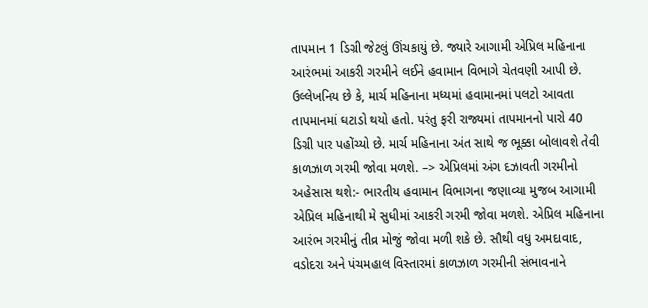તાપમાન 1 ડિગ્રી જેટલું ઊંચકાયું છે. જ્યારે આગામી એપ્રિલ મહિનાના આરંભમાં આકરી ગરમીને લઈને હવામાન વિભાગે ચેતવણી આપી છે. ઉલ્લેખનિય છે કે, માર્ચ મહિનાના મધ્યમાં હવામાનમાં પલટો આવતા તાપમાનમાં ઘટાડો થયો હતો. પરંતુ ફરી રાજ્યમાં તાપમાનનો પારો 40 ડિગ્રી પાર પહોંચ્યો છે. માર્ચ મહિનાના અંત સાથે જ ભૂક્કા બોલાવશે તેવી કાળઝાળ ગરમી જોવા મળશે. –> એપ્રિલમાં અંગ દઝાવતી ગરમીનો અહેસાસ થશે:- ભારતીય હવામાન વિભાગના જણાવ્યા મુજબ આગામી એપ્રિલ મહિનાથી મે સુધીમાં આકરી ગરમી જોવા મળશે. એપ્રિલ મહિનાના આરંભ ગરમીનું તીવ્ર મોજું જોવા મળી શકે છે. સૌથી વધુ અમદાવાદ, વડોદરા અને પંચમહાલ વિસ્તારમાં કાળઝાળ ગરમીની સંભાવનાને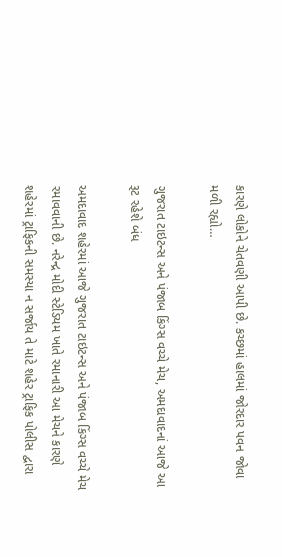કારણે લોકોને ચેતવણી આપી છે. કચ્છમાં હાલમાં જોરદાર પવન જોવા મળી રહ્યો…

ગુજરાત ટાઇટન્સ અને પંજાબ કિંગ્સ વચ્ચે મેચ, અમદાવાદનાં આજે આ રૂટ રહેશે બંધ

અમદાવાદ શહેરમાં આજે ગુજરાત ટાઇટન્સ અને પંજાબ કિંગ્સ વચ્ચે મેચ રમાવવાની છે. નરેન્દ્ર મોદી સ્ટેડિયમ ખાતે રમાનારી આ મેચને કારણે શહેરમાં ટ્રાફિકની સમસ્યા ન સર્જાય તે માટે શહેર ટ્રાફિક પોલીસ દ્વારા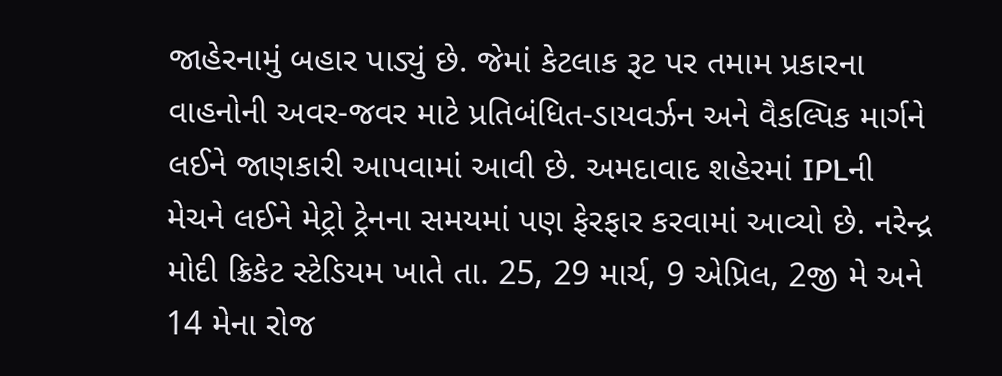જાહેરનામું બહાર પાડ્યું છે. જેમાં કેટલાક રૂટ પર તમામ પ્રકારના વાહનોની અવર-જવર માટે પ્રતિબંધિત-ડાયવર્ઝન અને વૈકલ્પિક માર્ગને લઈને જાણકારી આપવામાં આવી છે. અમદાવાદ શહેરમાં IPLની મેચને લઈને મેટ્રો ટ્રેનના સમયમાં પણ ફેરફાર કરવામાં આવ્યો છે. નરેન્દ્ર મોદી ક્રિકેટ સ્ટેડિયમ ખાતે તા. 25, 29 માર્ચ, 9 એપ્રિલ, 2જી મે અને 14 મેના રોજ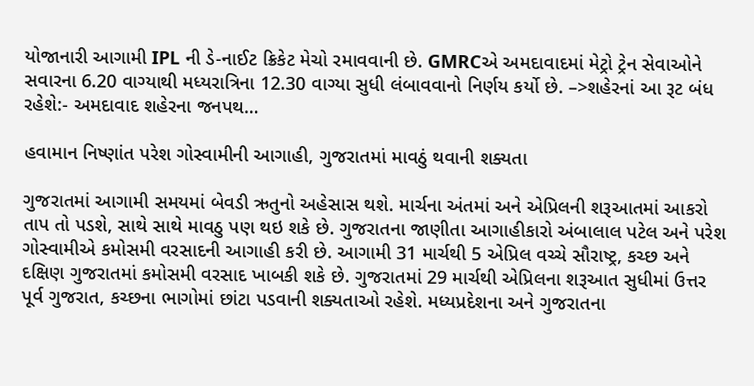યોજાનારી આગામી IPL ની ડે-નાઈટ ક્રિકેટ મેચો રમાવવાની છે. GMRCએ અમદાવાદમાં મેટ્રો ટ્રેન સેવાઓને સવારના 6.20 વાગ્યાથી મધ્યરાત્રિના 12.30 વાગ્યા સુધી લંબાવવાનો નિર્ણય કર્યો છે. –>શહેરનાં આ રૂટ બંધ રહેશે:- અમદાવાદ શહેરના જનપથ…

હવામાન નિષ્ણાંત પરેશ ગોસ્વામીની આગાહી, ગુજરાતમાં માવઠું થવાની શક્યતા

ગુજરાતમાં આગામી સમયમાં બેવડી ઋતુનો અહેસાસ થશે. માર્ચના અંતમાં અને એપ્રિલની શરૂઆતમાં આકરો તાપ તો પડશે, સાથે સાથે માવઠુ પણ થઇ શકે છે. ગુજરાતના જાણીતા આગાહીકારો અંબાલાલ પટેલ અને પરેશ ગોસ્વામીએ કમોસમી વરસાદની આગાહી કરી છે. આગામી 31 માર્ચથી 5 એપ્રિલ વચ્ચે સૌરાષ્ટ્ર, કચ્છ અને દક્ષિણ ગુજરાતમાં કમોસમી વરસાદ ખાબકી શકે છે. ગુજરાતમાં 29 માર્ચથી એપ્રિલના શરૂઆત સુધીમાં ઉત્તર પૂર્વ ગુજરાત, કચ્છના ભાગોમાં છાંટા પડવાની શક્યતાઓ રહેશે. મધ્યપ્રદેશના અને ગુજરાતના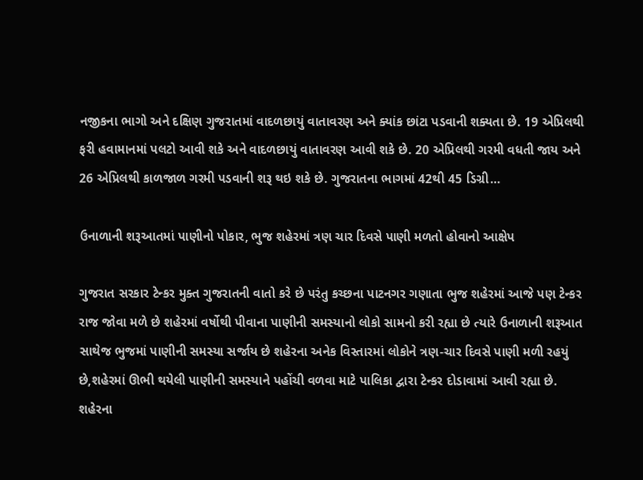નજીકના ભાગો અને દક્ષિણ ગુજરાતમાં વાદળછાયું વાતાવરણ અને ક્યાંક છાંટા પડવાની શક્યતા છે. 19 એપ્રિલથી ફરી હવામાનમાં પલટો આવી શકે અને વાદળછાયું વાતાવરણ આવી શકે છે. 20 એપ્રિલથી ગરમી વધતી જાય અને 26 એપ્રિલથી કાળજાળ ગરમી પડવાની શરૂ થઇ શકે છે. ગુજરાતના ભાગમાં 42થી 45 ડિગ્રી…

ઉનાળાની શરૂઆતમાં પાણીનો પોકાર, ભુજ શહેરમાં ત્રણ ચાર દિવસે પાણી મળતો હોવાનો આક્ષેપ

ગુજરાત સરકાર ટેન્કર મુક્ત ગુજરાતની વાતો કરે છે પરંતુ કચ્છના પાટનગર ગણાતા ભુજ શહેરમાં આજે પણ ટેન્કર રાજ જોવા મળે છે શહેરમાં વર્ષોથી પીવાના પાણીની સમસ્યાનો લોકો સામનો કરી રહ્યા છે ત્યારે ઉનાળાની શરૂઆત સાથેજ ભુજમાં પાણીની સમસ્યા સર્જાય છે શહેરના અનેક વિસ્તારમાં લોકોને ત્રણ-ચાર દિવસે પાણી મળી રહયું છે,શહેરમાં ઊભી થયેલી પાણીની સમસ્યાને પહોંચી વળવા માટે પાલિકા દ્વારા ટેન્કર દોડાવામાં આવી રહ્યા છે. શહેરના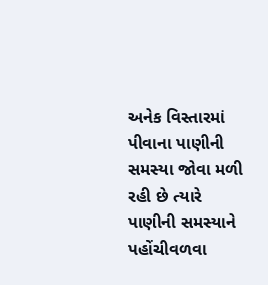અનેક વિસ્તારમાં પીવાના પાણીની સમસ્યા જોવા મળી રહી છે ત્યારે પાણીની સમસ્યાને પહોંચીવળવા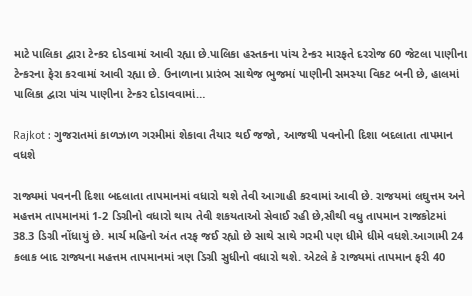માટે પાલિકા દ્વારા ટેન્કર દોડવામાં આવી રહ્યા છે.પાલિકા હસ્તકના પાંચ ટેન્કર મારફતે દરરોજ 60 જેટલા પાણીના ટેન્કરના ફેરા કરવામાં આવી રહ્યા છે. ઉનાળાના પ્રારંભ સાથેજ ભુજમાં પાણીની સમસ્યા વિકટ બની છે, હાલમાં પાલિકા દ્વારા પાંચ પાણીના ટેન્કર દોડાવવામાં…

Rajkot : ગુજરાતમાં કાળઝાળ ગરમીમાં શેકાવા તૈયાર થઈ જજો, આજથી પવનોની દિશા બદલાતા તાપમાન વધશે

રાજ્યમાં પવનની દિશા બદલાતા તાપમાનમાં વધારો થશે તેવી આગાહી કરવામાં આવી છે. રાજયમાં લઘુત્તમ અને મહત્તમ તાપમાનમાં 1-2 ડિગ્રીનો વધારો થાય તેવી શકયતાઓ સેવાઈ રહી છે,સૌથી વધુ તાપમાન રાજકોટમાં 38.3 ડિગ્રી નોંધાયું છે. માર્ચ મહિનો અંત તરફ જઈ રહ્યો છે સાથે સાથે ગરમી પણ ધીમે ધીમે વધશે.આગામી 24 કલાક બાદ રાજ્યના મહત્તમ તાપમાનમાં ત્રણ ડિગ્રી સુધીનો વધારો થશે. એટલે કે રાજ્યમાં તાપમાન ફરી 40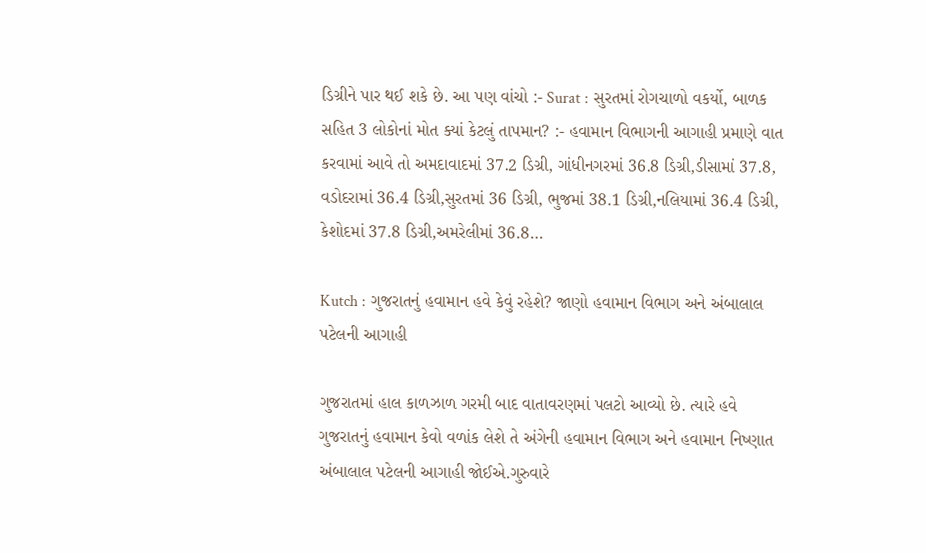ડિગ્રીને પાર થઈ શકે છે. આ પણ વાંચો :- Surat : સુરતમાં રોગચાળો વકર્યો, બાળક સહિત 3 લોકોનાં મોત ક્યાં કેટલું તાપમાન? :- હવામાન વિભાગની આગાહી પ્રમાણે વાત કરવામાં આવે તો અમદાવાદમાં 37.2 ડિગ્રી, ગાંધીનગરમાં 36.8 ડિગ્રી,ડીસામાં 37.8, વડોદરામાં 36.4 ડિગ્રી,સુરતમાં 36 ડિગ્રી, ભુજમાં 38.1 ડિગ્રી,નલિયામાં 36.4 ડિગ્રી, કેશોદમાં 37.8 ડિગ્રી,અમરેલીમાં 36.8…

Kutch : ગુજરાતનું હવામાન હવે કેવું રહેશે? જાણો હવામાન વિભાગ અને અંબાલાલ પટેલની આગાહી

ગુજરાતમાં હાલ કાળઝાળ ગરમી બાદ વાતાવરણમાં પલટો આવ્યો છે. ત્યારે હવે ગુજરાતનું હવામાન કેવો વળાંક લેશે તે અંગેની હવામાન વિભાગ અને હવામાન નિષ્ણાત અંબાલાલ પટેલની આગાહી જોઈએ.ગુરુવારે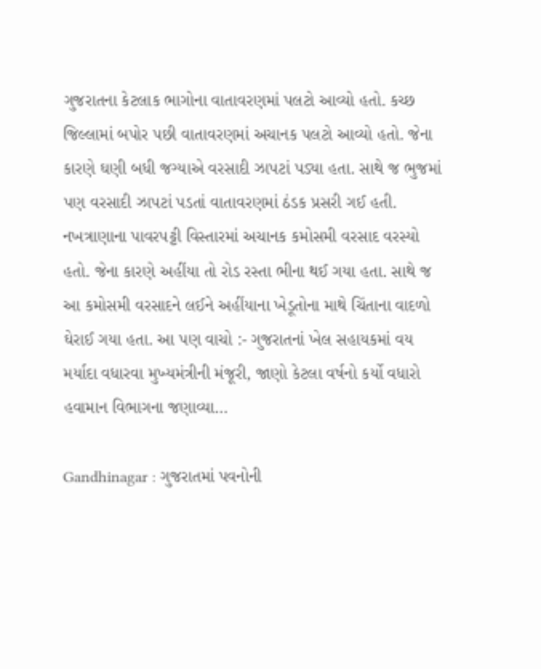ગુજરાતના કેટલાક ભાગોના વાતાવરણમાં પલટો આવ્યો હતો. કચ્છ જિલ્લામાં બપોર પછી વાતાવરણમાં અચાનક પલટો આવ્યો હતો. જેના કારણે ઘણી બધી જગ્યાએ વરસાદી ઝાપટાં પડ્યા હતા. સાથે જ ભુજમાં પણ વરસાદી ઝાપટાં પડતાં વાતાવરણમાં ઠંડક પ્રસરી ગઈ હતી. નખત્રાણાના પાવરપટ્ટી વિસ્તારમાં અચાનક કમોસમી વરસાદ વરસ્યો હતો. જેના કારણે અહીંયા તો રોડ રસ્તા ભીના થઈ ગયા હતા. સાથે જ આ કમોસમી વરસાદને લઈને અહીંયાના ખેડૂતોના માથે ચિંતાના વાદળો ઘેરાઈ ગયા હતા. આ પણ વાચો :- ગુજરાતનાં ખેલ સહાયકમાં વય મર્યાદા વધારવા મુખ્યમંત્રીની મંજૂરી, જાણો કેટલા વર્ષનો કર્યો વધારો હવામાન વિભાગના જણાવ્યા…

Gandhinagar : ગુજરાતમાં પવનોની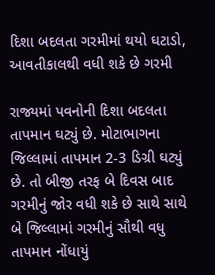દિશા બદલતા ગરમીમાં થયો ઘટાડો, આવતીકાલથી વધી શકે છે ગરમી

રાજ્યમાં પવનોની દિશા બદલતા તાપમાન ઘટ્યું છે. મોટાભાગના જિલ્લામાં તાપમાન 2-3 ડિગ્રી ઘટ્યું છે. તો બીજી તરફ બે દિવસ બાદ ગરમીનું જોર વધી શકે છે સાથે સાથે બે જિલ્લામાં ગરમીનું સૌથી વધુ તાપમાન નોંધાયું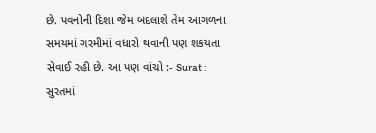છે. પવનોની દિશા જેમ બદલાશે તેમ આગળના સમયમાં ગરમીમાં વધારો થવાની પણ શકયતા સેવાઈ રહી છે. આ પણ વાંચો :- Surat : સુરતમાં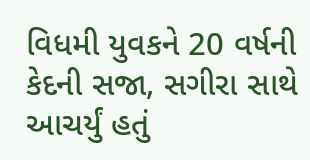વિધમી યુવકને 20 વર્ષની કેદની સજા, સગીરા સાથે આચર્યું હતું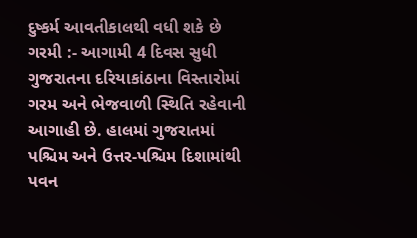દુષ્કર્મ આવતીકાલથી વધી શકે છે ગરમી :- આગામી 4 દિવસ સુધી ગુજરાતના દરિયાકાંઠાના વિસ્તારોમાં ગરમ અને ભેજવાળી સ્થિતિ રહેવાની આગાહી છે. હાલમાં ગુજરાતમાં પશ્ચિમ અને ઉત્તર-પશ્ચિમ દિશામાંથી પવન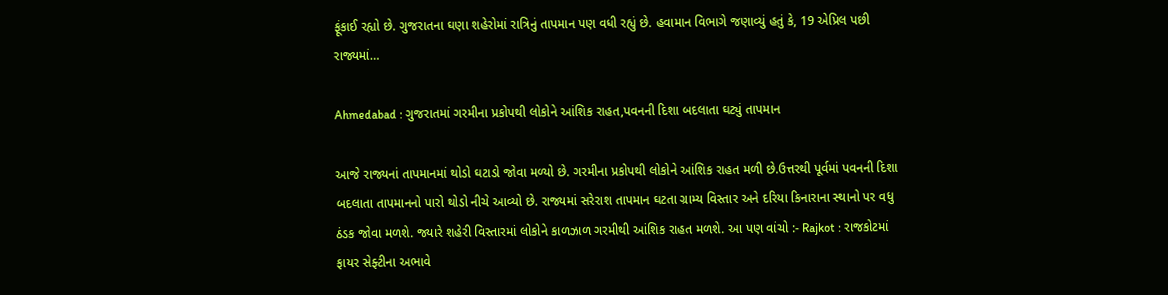ફૂંકાઈ રહ્યો છે. ગુજરાતના ઘણા શહેરોમાં રાત્રિનું તાપમાન પણ વધી રહ્યું છે. હવામાન વિભાગે જણાવ્યું હતું કે, 19 એપ્રિલ પછી રાજ્યમાં…

Ahmedabad : ગુજરાતમાં ગરમીના પ્રકોપથી લોકોને આંશિક રાહત,પવનની દિશા બદલાતા ઘટ્યું તાપમાન

આજે રાજ્યનાં તાપમાનમાં થોડો ઘટાડો જોવા મળ્યો છે. ગરમીના પ્રકોપથી લોકોને આંશિક રાહત મળી છે.ઉત્તરથી પૂર્વમાં પવનની દિશા બદલાતા તાપમાનનો પારો થોડો નીચે આવ્યો છે. રાજ્યમાં સરેરાશ તાપમાન ઘટતા ગ્રામ્ય વિસ્તાર અને દરિયા કિનારાના સ્થાનો પર વધુ ઠંડક જોવા મળશે. જ્યારે શહેરી વિસ્તારમાં લોકોને કાળઝાળ ગરમીથી આંશિક રાહત મળશે. આ પણ વાંચો :- Rajkot : રાજકોટમાં ફાયર સેફ્ટીના અભાવે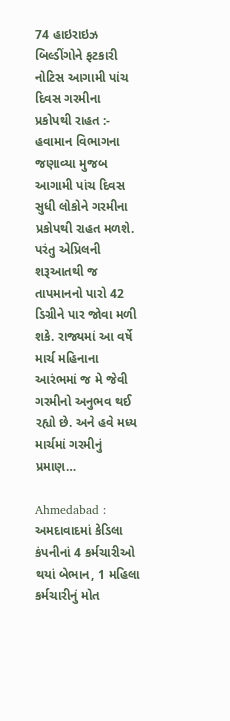74 હાઇરાઇઝ બિલ્ડીંગોને ફટકારી નોટિસ આગામી પાંચ દિવસ ગરમીના પ્રકોપથી રાહત :- હવામાન વિભાગના જણાવ્યા મુજબ આગામી પાંચ દિવસ સુધી લોકોને ગરમીના પ્રકોપથી રાહત મળશે. પરંતુ એપ્રિલની શરૂઆતથી જ તાપમાનનો પારો 42 ડિગ્રીને પાર જોવા મળી શકે. રાજ્યમાં આ વર્ષે માર્ચ મહિનાના આરંભમાં જ મે જેવી ગરમીનો અનુભવ થઈ રહ્યો છે. અને હવે મધ્ય માર્ચમાં ગરમીનું પ્રમાણ…

Ahmedabad : અમદાવાદમાં કેડિલા કંપનીનાં 4 કર્મચારીઓ થયાં બેભાન, 1 મહિલા કર્મચારીનું મોત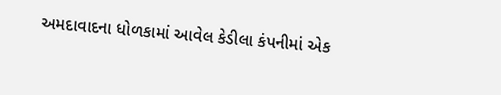અમદાવાદના ધોળકામાં આવેલ કેડીલા કંપનીમાં એક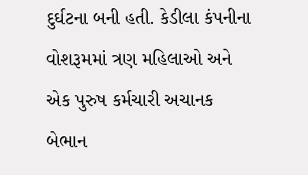દુર્ઘટના બની હતી. કેડીલા કંપનીના વોશરૂમમાં ત્રણ મહિલાઓ અને એક પુરુષ કર્મચારી અચાનક બેભાન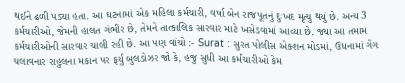થઈને ઢળી પડ્યા હતા. આ ઘટનામાં એક મહિલા કર્મચારી, વર્ષા બેન રાજપૂતનું દુઃખદ મૃત્યુ થયું છે. અન્ય 3 કર્મચારીઓ, જેમની હાલત ગંભીર છે, તેમને તાત્કાલિક સારવાર માટે ખસેડવામાં આવ્યા છે. જ્યા આ તમામ કર્મચારીઓની સારવાર ચાલી રહી છે. આ પણ વાંચો :- Surat : સુરત પોલીસ એક્શન મોડમાં, ઉધનામાં ગેંગ ચલાવનાર રાહુલના મકાન પર ફર્યુ બુલડોઝર જો કે, હજુ સુધી આ કર્મચારીઓ કેમ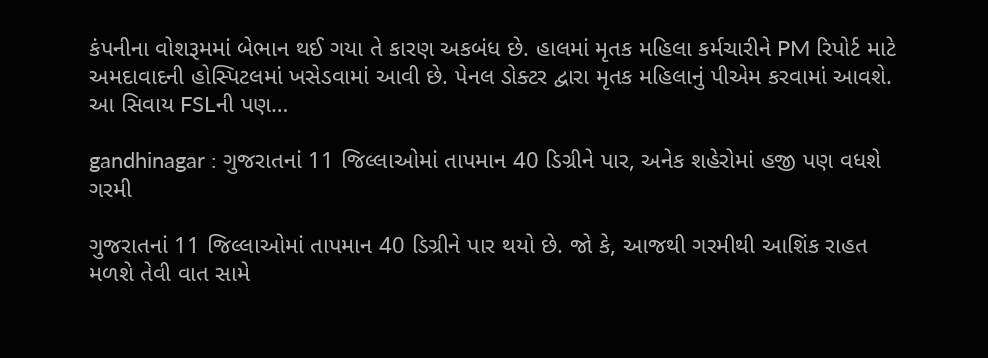કંપનીના વોશરૂમમાં બેભાન થઈ ગયા તે કારણ અકબંધ છે. હાલમાં મૃતક મહિલા કર્મચારીને PM રિપોર્ટ માટે અમદાવાદની હોસ્પિટલમાં ખસેડવામાં આવી છે. પેનલ ડોક્ટર દ્વારા મૃતક મહિલાનું પીએમ કરવામાં આવશે. આ સિવાય FSLની પણ…

gandhinagar : ગુજરાતનાં 11 જિલ્લાઓમાં તાપમાન 40 ડિગ્રીને પાર, અનેક શહેરોમાં હજી પણ વધશે ગરમી

ગુજરાતનાં 11 જિલ્લાઓમાં તાપમાન 40 ડિગ્રીને પાર થયો છે. જો કે, આજથી ગરમીથી આશિંક રાહત મળશે તેવી વાત સામે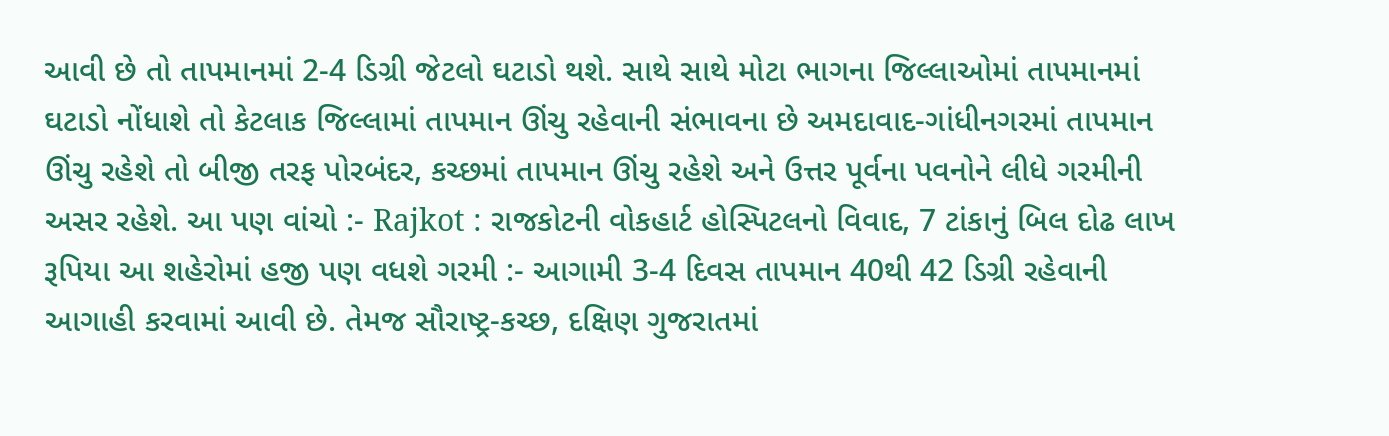આવી છે તો તાપમાનમાં 2-4 ડિગ્રી જેટલો ઘટાડો થશે. સાથે સાથે મોટા ભાગના જિલ્લાઓમાં તાપમાનમાં ઘટાડો નોંધાશે તો કેટલાક જિલ્લામાં તાપમાન ઊંચુ રહેવાની સંભાવના છે અમદાવાદ-ગાંધીનગરમાં તાપમાન ઊંચુ રહેશે તો બીજી તરફ પોરબંદર, કચ્છમાં તાપમાન ઊંચુ રહેશે અને ઉત્તર પૂર્વના પવનોને લીધે ગરમીની અસર રહેશે. આ પણ વાંચો :- Rajkot : રાજકોટની વોકહાર્ટ હોસ્પિટલનો વિવાદ, 7 ટાંકાનું બિલ દોઢ લાખ રૂપિયા આ શહેરોમાં હજી પણ વધશે ગરમી :- આગામી 3-4 દિવસ તાપમાન 40થી 42 ડિગ્રી રહેવાની આગાહી કરવામાં આવી છે. તેમજ સૌરાષ્ટ્ર-કચ્છ, દક્ષિણ ગુજરાતમાં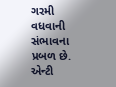ગરમી વધવાની સંભાવના પ્રબળ છે. એન્ટી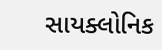સાયક્લોનિક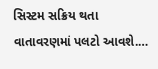સિસ્ટમ સક્રિય થતા વાતાવરણમાં પલટો આવશે.…